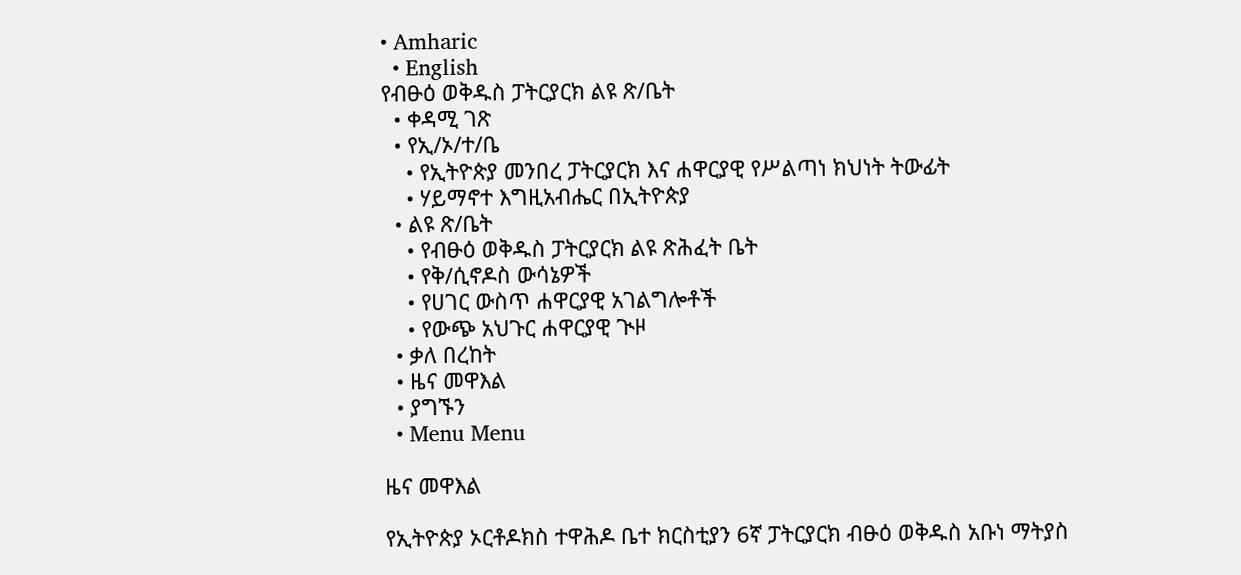• Amharic
  • English
የብፁዕ ወቅዱስ ፓትርያርክ ልዩ ጽ/ቤት
  • ቀዳሚ ገጽ
  • የኢ/ኦ/ተ/ቤ
    • የኢትዮጵያ መንበረ ፓትርያርክ እና ሐዋርያዊ የሥልጣነ ክህነት ትውፊት
    • ሃይማኖተ እግዚአብሔር በኢትዮጵያ
  • ልዩ ጽ/ቤት
    • የብፁዕ ወቅዱስ ፓትርያርክ ልዩ ጽሕፈት ቤት
    • የቅ/ሲኖዶስ ውሳኔዎች
    • የሀገር ውስጥ ሐዋርያዊ አገልግሎቶች
    • የውጭ አህጉር ሐዋርያዊ ጒዞ
  • ቃለ በረከት
  • ዜና መዋእል
  • ያግኙን
  • Menu Menu

ዜና መዋእል

የኢትዮጵያ ኦርቶዶክስ ተዋሕዶ ቤተ ክርስቲያን 6ኛ ፓትርያርክ ብፁዕ ወቅዱስ አቡነ ማትያስ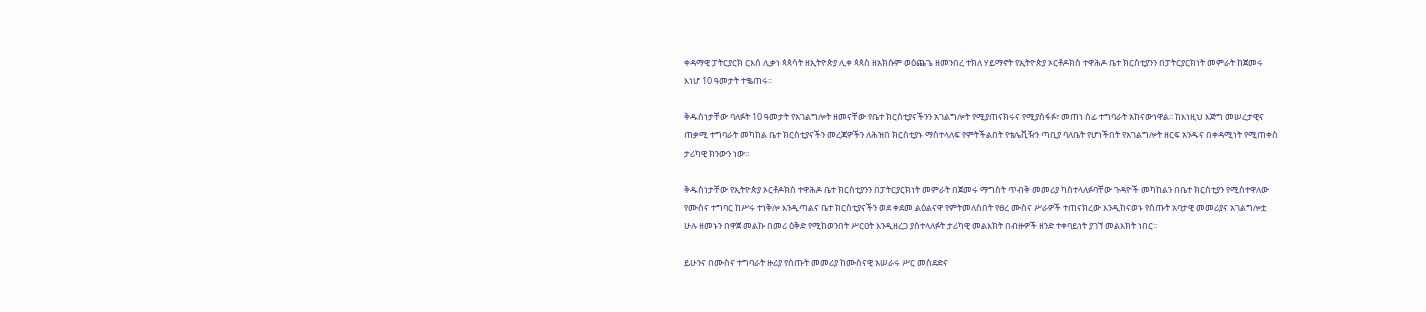ቀዳማዊ ፓትርያርክ ርእሰ ሊቃነ ጳጳሳት ዘኢትዮጵያ ሊቀ ጳጳስ ዘአክሱም ወዕጨጌ ዘመንበረ ተክለ ሃይማኖት የኢትዮጵያ ኦርቶዶክስ ተዋሕዶ ቤተ ክርስቲያንን በፓትርያርክነት መምራት ከጀመሩ እነሆ 10 ዓመታት ተቈጠሩ፡፡

ቅዱስነታቸው ባለፉት 10 ዓመታት የአገልግሎት ዘመናቸው የቤተ ክርስቲያናችንን አገልግሎት የሚያጠናክሩና የሚያስፋፉ፣ መጠነ ሰፊ ተግባራት አከናውነዋል፡፡ ከእነዚህ እጅግ መሠረታዊና ጠቃሚ ተግባራት መካከል ቤተ ክርስቲያናችን መረጃዎችን ለሕዝበ ክርስቲያኑ ማስተላለፍ የምትችልበት የቴሌቪዥን ጣቢያ ባለቤት የሆነችበት የአገልግሎት ዘርፍ አንዱና በቀዳሚነት የሚጠቀስ ታሪካዊ ክንውን ነው፡፡

ቅዱስነታቸው የኢትዮጵያ ኦርቶዶክስ ተዋሕዶ ቤተ ክርስቲያንን በፓትርያርክነት መምራት በጀመሩ ማግስት ጥብቅ መመሪያ ካስተላለፉባቸው ጉዳዮች መካከልን በቤተ ክርስቲያን የሚስተዋለው የሙስና ተግባር ከሥሩ ተነቅሎ እንዲጣልና ቤተ ክርስቲያናችን ወደ ቀደመ ልዕልናዋ የምትመለስበት የፀረ ሙስና ሥራዎች ተጠናክረው እንዲከናወኑ የሰጡት አባታዊ መመሪያና አገልግሎቷ ሁሉ ዘመኑን በዋጀ መልኩ በመሪ ዕቅድ የሚከወንበት ሥርዐት እንዲዘረጋ ያስተላለፉት ታሪካዊ መልእክት በብዙዎች ዘንድ ተቀባይነት ያገኘ መልእክት ነበር፡፡

ይሁንና በሙስና ተግባራት ዙሪያ የሰጡት መመሪያ ከሙስናዊ አሠራሩ ሥር መስደድና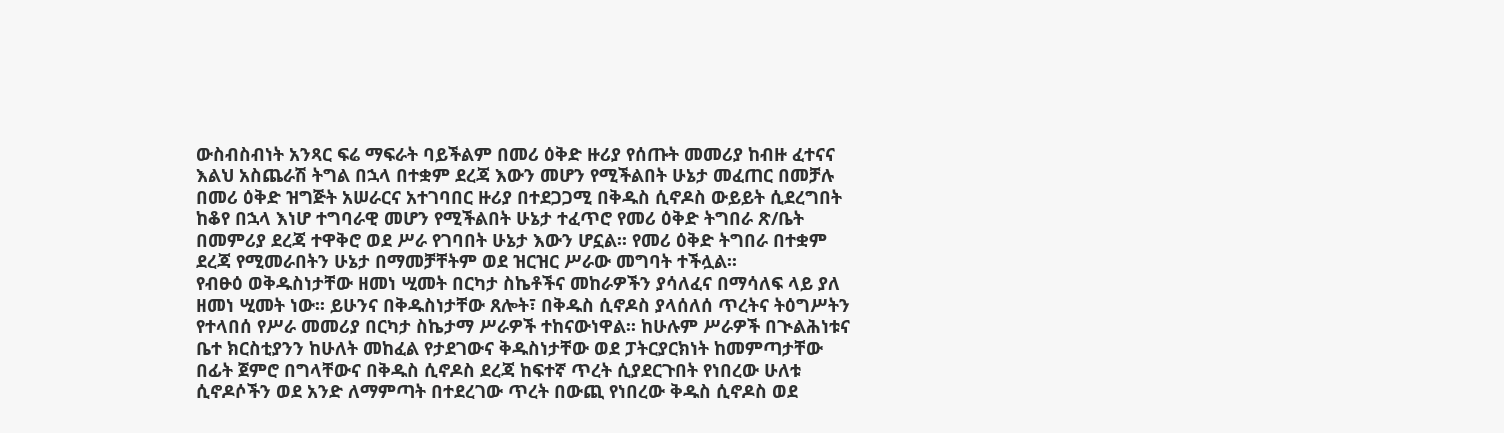ውስብስብነት አንጻር ፍሬ ማፍራት ባይችልም በመሪ ዕቅድ ዙሪያ የሰጡት መመሪያ ከብዙ ፈተናና እልህ አስጨራሽ ትግል በኋላ በተቋም ደረጃ እውን መሆን የሚችልበት ሁኔታ መፈጠር በመቻሉ በመሪ ዕቅድ ዝግጅት አሠራርና አተገባበር ዙሪያ በተደጋጋሚ በቅዱስ ሲኖዶስ ውይይት ሲደረግበት ከቆየ በኋላ እነሆ ተግባራዊ መሆን የሚችልበት ሁኔታ ተፈጥሮ የመሪ ዕቅድ ትግበራ ጽ/ቤት በመምሪያ ደረጃ ተዋቅሮ ወደ ሥራ የገባበት ሁኔታ እውን ሆኗል፡፡ የመሪ ዕቅድ ትግበራ በተቋም ደረጃ የሚመራበትን ሁኔታ በማመቻቸትም ወደ ዝርዝር ሥራው መግባት ተችሏል፡፡
የብፁዕ ወቅዱስነታቸው ዘመነ ሢመት በርካታ ስኬቶችና መከራዎችን ያሳለፈና በማሳለፍ ላይ ያለ ዘመነ ሢመት ነው፡፡ ይሁንና በቅዱስነታቸው ጸሎት፣ በቅዱስ ሲኖዶስ ያላሰለሰ ጥረትና ትዕግሥትን የተላበሰ የሥራ መመሪያ በርካታ ስኬታማ ሥራዎች ተከናውነዋል፡፡ ከሁሉም ሥራዎች በጒልሕነቱና ቤተ ክርስቲያንን ከሁለት መከፈል የታደገውና ቅዱስነታቸው ወደ ፓትርያርክነት ከመምጣታቸው በፊት ጀምሮ በግላቸውና በቅዱስ ሲኖዶስ ደረጃ ከፍተኛ ጥረት ሲያደርጉበት የነበረው ሁለቱ ሲኖዶሶችን ወደ አንድ ለማምጣት በተደረገው ጥረት በውጪ የነበረው ቅዱስ ሲኖዶስ ወደ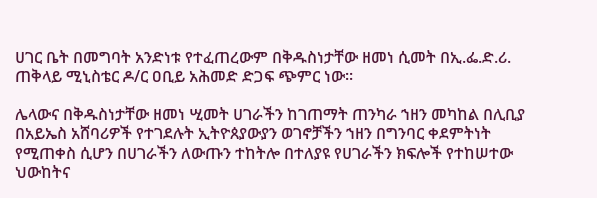ሀገር ቤት በመግባት አንድነቱ የተፈጠረውም በቅዱስነታቸው ዘመነ ሲመት በኢ.ፌ.ድ.ሪ. ጠቅላይ ሚኒስቴር ዶ/ር ዐቢይ አሕመድ ድጋፍ ጭምር ነው፡፡

ሌላውና በቅዱስነታቸው ዘመነ ሢመት ሀገራችን ከገጠማት ጠንካራ ኀዘን መካከል በሊቢያ በአይኤስ አሸባሪዎች የተገደሉት ኢትዮጰያውያን ወገኖቻችን ኀዘን በግንባር ቀደምትነት የሚጠቀስ ሲሆን በሀገራችን ለውጡን ተከትሎ በተለያዩ የሀገራችን ክፍሎች የተከሠተው ህውከትና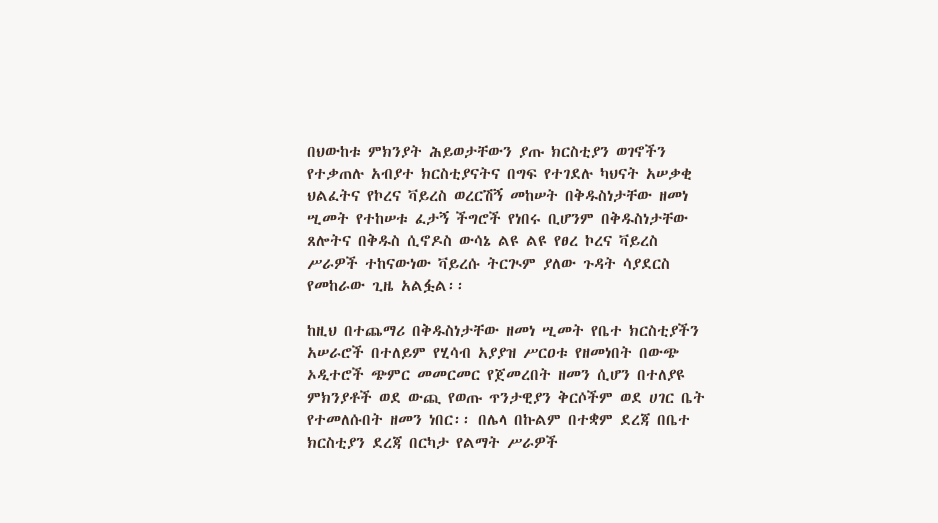በህውከቱ ምክንያት ሕይወታቸውን ያጡ ክርስቲያን ወገኖችን የተቃጠሉ አብያተ ክርስቲያናትና በግፍ የተገደሉ ካህናት አሠቃቂ ህልፈትና የኮረና ቫይረስ ወረርሽኝ መከሠት በቅዱስነታቸው ዘመነ ሢመት የተከሠቱ ፈታኝ ችግሮች የነበሩ ቢሆንም በቅዱስነታቸው ጸሎትና በቅዱስ ሲኖዶስ ውሳኔ ልዩ ልዩ የፀረ ኮረና ቫይረስ ሥራዎች ተከናውነው ቫይረሱ ትርጒም ያለው ጉዳት ሳያደርስ የመከራው ጊዜ አልፏል፡፡

ከዚህ በተጨማሪ በቅዱስነታቸው ዘመነ ሢመት የቤተ ክርስቲያችን አሠራሮች በተለይም የሂሳብ አያያዝ ሥርዐቱ የዘመነበት በውጭ ኦዲተሮች ጭምር መመርመር የጀመረበት ዘመን ሲሆን በተለያዩ ምክንያቶች ወደ ውጪ የወጡ ጥንታዊያን ቅርሶችም ወደ ሀገር ቤት የተመለሱበት ዘመን ነበር፡፡ በሌላ በኩልም በተቋም ደረጃ በቤተ ክርስቲያን ደረጃ በርካታ የልማት ሥራዎች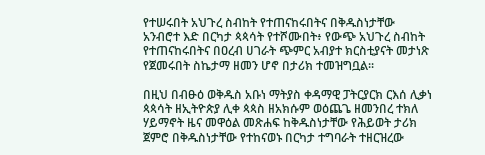የተሠሩበት አህጉረ ስብከት የተጠናከሩበትና በቅዱስነታቸው አንብሮተ እድ በርካታ ጳጳሳት የተሾሙበት፥ የውጭ አህጉረ ስብከት የተጠናከሩበትና በዐረብ ሀገራት ጭምር አብያተ ክርስቲያናት መታነጽ የጀመሩበት ስኬታማ ዘመን ሆኖ በታሪክ ተመዝግቧል፡፡

በዚህ በብፁዕ ወቅዱስ አቡነ ማትያስ ቀዳማዊ ፓትርያርክ ርእሰ ሊቃነ ጳጳሳት ዘኢትዮጵያ ሊቀ ጳጳስ ዘአክሱም ወዕጨጌ ዘመንበረ ተክለ ሃይማኖት ዜና መዋዕል መጽሐፍ ከቅዱስነታቸው የሕይወት ታሪክ ጀምሮ በቅዱስነታቸው የተከናወኑ በርካታ ተግባራት ተዘርዝረው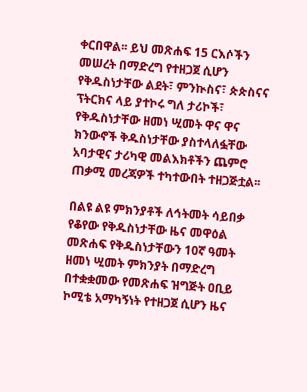ቀርበዋል፡፡ ይህ መጽሐፍ 15 ርእሶችን መሠረት በማድረግ የተዘጋጀ ሲሆን የቅዱስነታቸው ልደት፣ ምንኲስና፣ ጵጵስናና ፕትርክና ላይ ያተኮሩ ግለ ታሪኮች፣ የቅዱስነታቸው ዘመነ ሢመት ዋና ዋና ክንውኖች ቅዱስነታቸው ያስተላለፏቸው አባታዊና ታሪካዊ መልእክቶችን ጨምሮ ጠቃሚ መረጃዎች ተካተውበት ተዘጋጅቷል፡፡

በልዩ ልዩ ምክንያቶች ለኅትመት ሳይበቃ የቆየው የቅዱስነታቸው ዜና መዋዕል መጽሐፍ የቅዱስነታቸውን 10ኛ ዓመት ዘመነ ሢመት ምክንያት በማድረግ በተቋቋመው የመጽሐፍ ዝግጅት ዐቢይ ኮሚቴ አማካኝነት የተዘጋጀ ሲሆን ዜና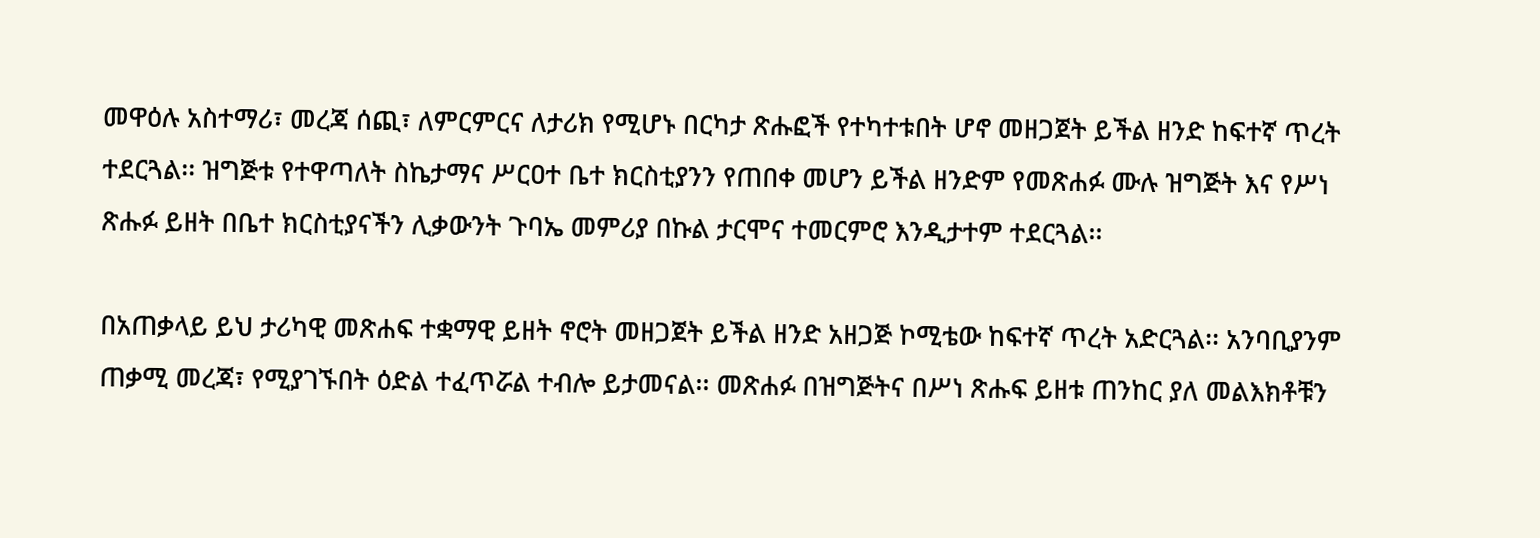መዋዕሉ አስተማሪ፣ መረጃ ሰጪ፣ ለምርምርና ለታሪክ የሚሆኑ በርካታ ጽሑፎች የተካተቱበት ሆኖ መዘጋጀት ይችል ዘንድ ከፍተኛ ጥረት ተደርጓል፡፡ ዝግጅቱ የተዋጣለት ስኬታማና ሥርዐተ ቤተ ክርስቲያንን የጠበቀ መሆን ይችል ዘንድም የመጽሐፉ ሙሉ ዝግጅት እና የሥነ ጽሑፉ ይዘት በቤተ ክርስቲያናችን ሊቃውንት ጉባኤ መምሪያ በኩል ታርሞና ተመርምሮ እንዲታተም ተደርጓል፡፡

በአጠቃላይ ይህ ታሪካዊ መጽሐፍ ተቋማዊ ይዘት ኖሮት መዘጋጀት ይችል ዘንድ አዘጋጅ ኮሚቴው ከፍተኛ ጥረት አድርጓል፡፡ አንባቢያንም ጠቃሚ መረጃ፣ የሚያገኙበት ዕድል ተፈጥሯል ተብሎ ይታመናል፡፡ መጽሐፉ በዝግጅትና በሥነ ጽሑፍ ይዘቱ ጠንከር ያለ መልእክቶቹን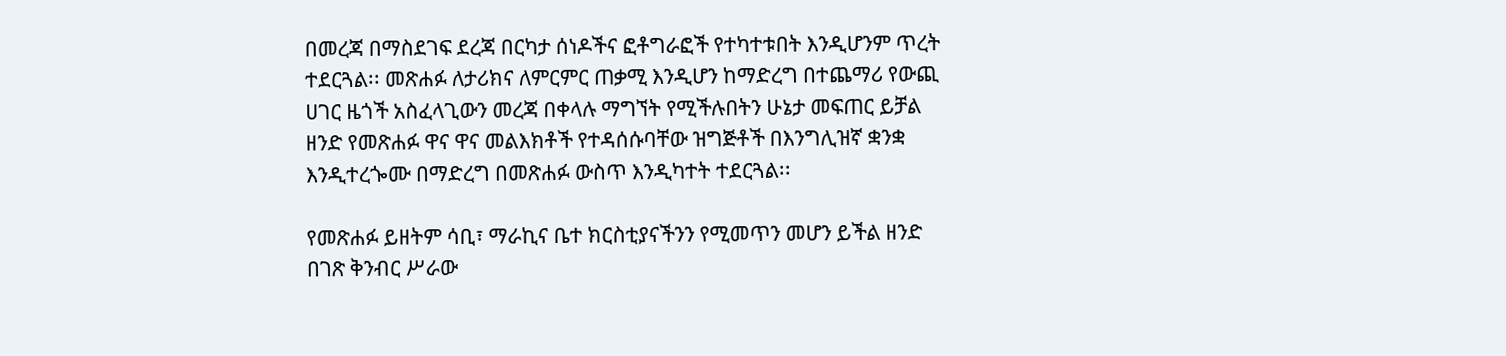በመረጃ በማስደገፍ ደረጃ በርካታ ሰነዶችና ፎቶግራፎች የተካተቱበት እንዲሆንም ጥረት ተደርጓል፡፡ መጽሐፉ ለታሪክና ለምርምር ጠቃሚ እንዲሆን ከማድረግ በተጨማሪ የውጪ ሀገር ዜጎች አስፈላጊውን መረጃ በቀላሉ ማግኘት የሚችሉበትን ሁኔታ መፍጠር ይቻል ዘንድ የመጽሐፉ ዋና ዋና መልእክቶች የተዳሰሱባቸው ዝግጅቶች በእንግሊዝኛ ቋንቋ እንዲተረጐሙ በማድረግ በመጽሐፉ ውስጥ እንዲካተት ተደርጓል፡፡

የመጽሐፉ ይዘትም ሳቢ፣ ማራኪና ቤተ ክርስቲያናችንን የሚመጥን መሆን ይችል ዘንድ በገጽ ቅንብር ሥራው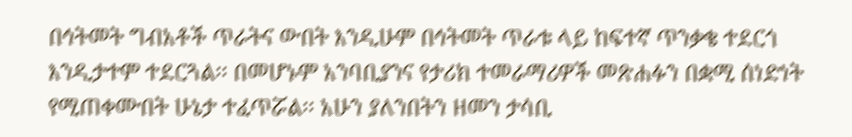በኅትመት ግብአቶች ጥራትና ውበት እንዲሁም በኅትመት ጥራቱ ላይ ከፍተኛ ጥንቃቄ ተደርጎ እንዲታተም ተደርጓል፡፡ በመሆኑም አንባቢያንና የታሪክ ተመራማሪዎች መጽሐፉን በቋሚ ሰነድነት የሚጠቀሙበት ሁኔታ ተፈጥሯል፡፡ አሁን ያለንበትን ዘመን ታሳቢ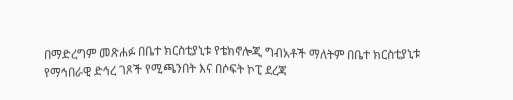በማድረግም መጽሐፉ በቤተ ክርስቲያኒቱ የቴክኖሎጂ ግብአቶች ማለትም በቤተ ክርስቲያኒቱ የማኅበራዊ ድኅረ ገጾች የሚጫንበት እና በሶፍት ኮፒ ደረጃ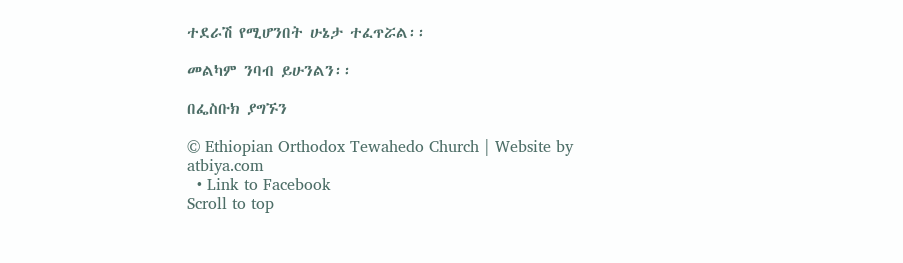ተደራሽ የሚሆንበት ሁኔታ ተፈጥሯል፡፡

መልካም ንባብ ይሁንልን፡፡

በፌስቡክ ያግኙን

© Ethiopian Orthodox Tewahedo Church | Website by atbiya.com
  • Link to Facebook
Scroll to top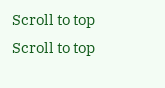Scroll to top Scroll to top